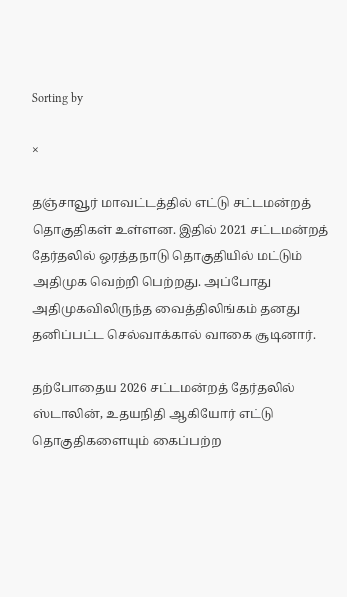Sorting by

×

தஞ்சாவூர் மாவட்டத்தில் எட்டு சட்டமன்றத் தொகுதிகள் உள்ளன. இதில் 2021 சட்டமன்றத் தேர்தலில் ஒரத்தநாடு தொகுதியில் மட்டும் அதிமுக வெற்றி பெற்றது. அப்போது அதிமுகவிலிருந்த வைத்திலிங்கம் தனது தனிப்பட்ட செல்வாக்கால் வாகை சூடினார்.

தற்போதைய 2026 சட்டமன்றத் தேர்தலில் ஸ்டாலின், உதயநிதி ஆகியோர் எட்டு தொகுதிகளையும் கைப்பற்ற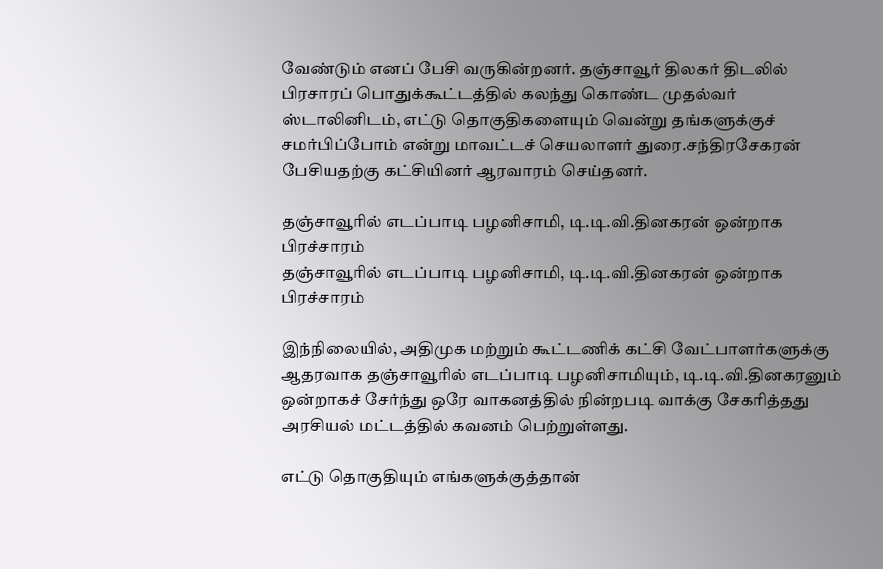வேண்டும் எனப் பேசி வருகின்றனர். தஞ்சாவூர் திலகர் திடலில் பிரசாரப் பொதுக்கூட்டத்தில் கலந்து கொண்ட முதல்வர் ஸ்டாலினிடம், எட்டு தொகுதிகளையும் வென்று தங்களுக்குச் சமர்பிப்போம் என்று மாவட்டச் செயலாளர் துரை.சந்திரசேகரன் பேசியதற்கு கட்சியினர் ஆரவாரம் செய்தனர்.

தஞ்சாவூரில் எடப்பாடி பழனிசாமி, டி.டி.வி.தினகரன் ஒன்றாக பிரச்சாரம்
தஞ்சாவூரில் எடப்பாடி பழனிசாமி, டி.டி.வி.தினகரன் ஒன்றாக பிரச்சாரம்

இந்நிலையில், அதிமுக மற்றும் கூட்டணிக் கட்சி வேட்பாளர்களுக்கு ஆதரவாக தஞ்சாவூரில் எடப்பாடி பழனிசாமியும், டி.டி.வி.தினகரனும் ஒன்றாகச் சேர்ந்து ஒரே வாகனத்தில் நின்றபடி வாக்கு சேகரித்தது அரசியல் மட்டத்தில் கவனம் பெற்றுள்ளது.

எட்டு தொகுதியும் எங்களுக்குத்தான்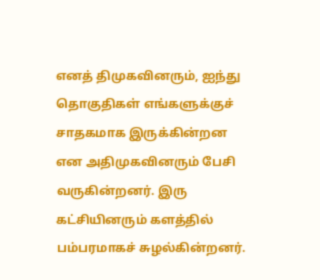எனத் திமுகவினரும், ஐந்து தொகுதிகள் எங்களுக்குச் சாதகமாக இருக்கின்றன என அதிமுகவினரும் பேசி வருகின்றனர். இரு கட்சியினரும் களத்தில் பம்பரமாகச் சுழல்கின்றனர்.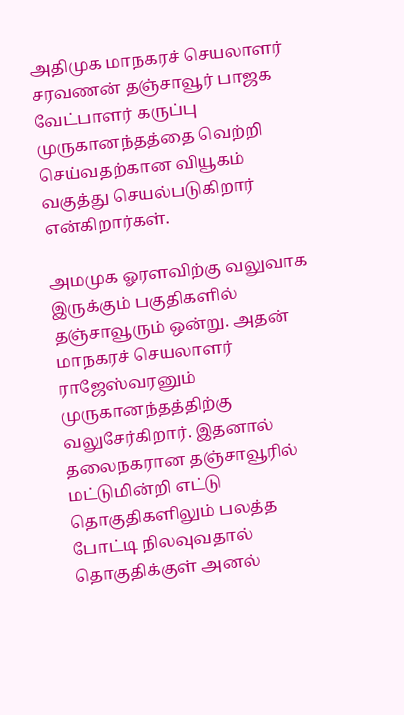அதிமுக மாநகரச் செயலாளர் சரவணன் தஞ்சாவூர் பாஜக வேட்பாளர் கருப்பு முருகானந்தத்தை வெற்றி செய்வதற்கான வியூகம் வகுத்து செயல்படுகிறார் என்கிறார்கள்.

அமமுக ஓரளவிற்கு வலுவாக இருக்கும் பகுதிகளில் தஞ்சாவூரும் ஒன்று. அதன் மாநகரச் செயலாளர் ராஜேஸ்வரனும் முருகானந்தத்திற்கு வலுசேர்கிறார். இதனால் தலைநகரான தஞ்சாவூரில் மட்டுமின்றி எட்டு தொகுதிகளிலும் பலத்த போட்டி நிலவுவதால் தொகுதிக்குள் அனல்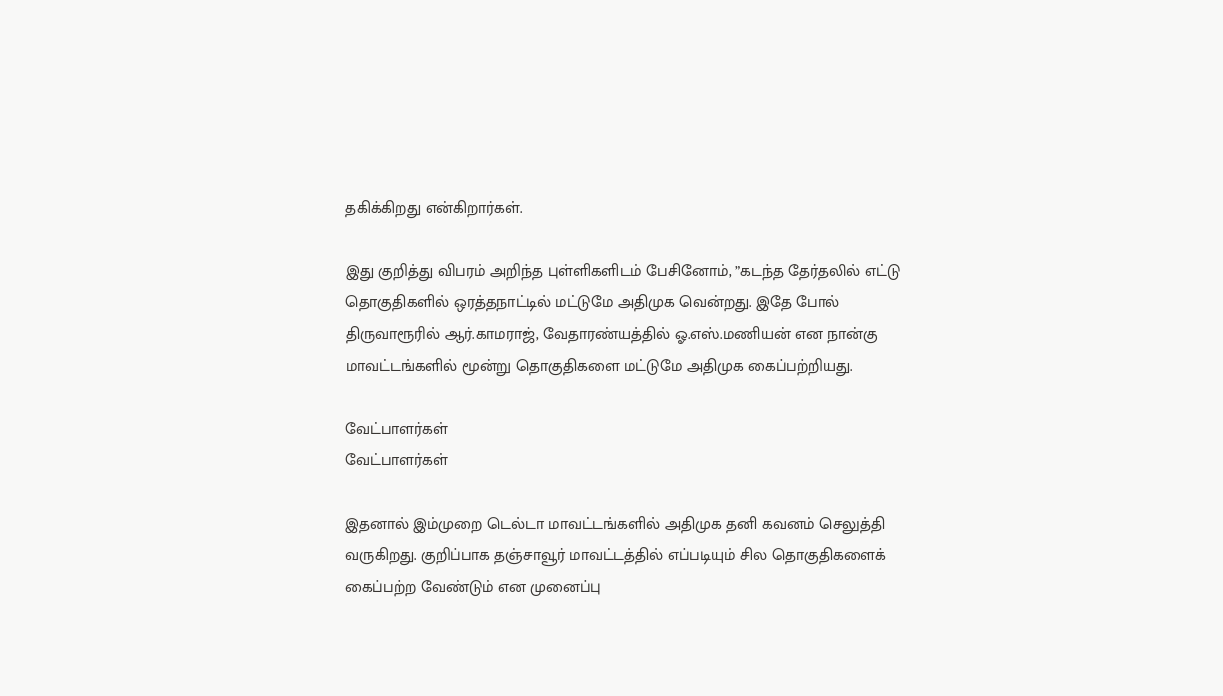தகிக்கிறது என்கிறார்கள்.

இது குறித்து விபரம் அறிந்த புள்ளிகளிடம் பேசினோம், ”கடந்த தேர்தலில் எட்டு தொகுதிகளில் ஒரத்தநாட்டில் மட்டுமே அதிமுக வென்றது. இதே போல் திருவாரூரில் ஆர்.காமராஜ், வேதாரண்யத்தில் ஓ.எஸ்.மணியன் என நான்கு மாவட்டங்களில் மூன்று தொகுதிகளை மட்டுமே அதிமுக கைப்பற்றியது.

வேட்பாளர்கள்
வேட்பாளர்கள்

இதனால் இம்முறை டெல்டா மாவட்டங்களில் அதிமுக தனி கவனம் செலுத்தி வருகிறது. குறிப்பாக தஞ்சாவூர் மாவட்டத்தில் எப்படியும் சில தொகுதிகளைக் கைப்பற்ற வேண்டும் என முனைப்பு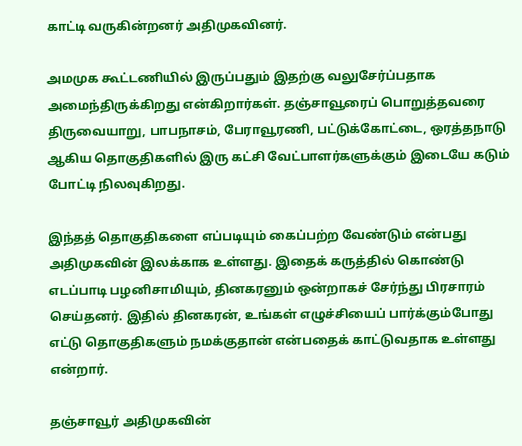காட்டி வருகின்றனர் அதிமுகவினர்.

அமமுக கூட்டணியில் இருப்பதும் இதற்கு வலுசேர்ப்பதாக அமைந்திருக்கிறது என்கிறார்கள். தஞ்சாவூரைப் பொறுத்தவரை திருவையாறு, பாபநாசம், பேராவூரணி, பட்டுக்கோட்டை, ஒரத்தநாடு ஆகிய தொகுதிகளில் இரு கட்சி வேட்பாளர்களுக்கும் இடையே கடும் போட்டி நிலவுகிறது.

இந்தத் தொகுதிகளை எப்படியும் கைப்பற்ற வேண்டும் என்பது அதிமுகவின் இலக்காக உள்ளது. இதைக் கருத்தில் கொண்டு எடப்பாடி பழனிசாமியும், தினகரனும் ஒன்றாகச் சேர்ந்து பிரசாரம் செய்தனர். இதில் தினகரன், உங்கள் எழுச்சியைப் பார்க்கும்போது எட்டு தொகுதிகளும் நமக்குதான் என்பதைக் காட்டுவதாக உள்ளது என்றார்.

தஞ்சாவூர் அதிமுகவின்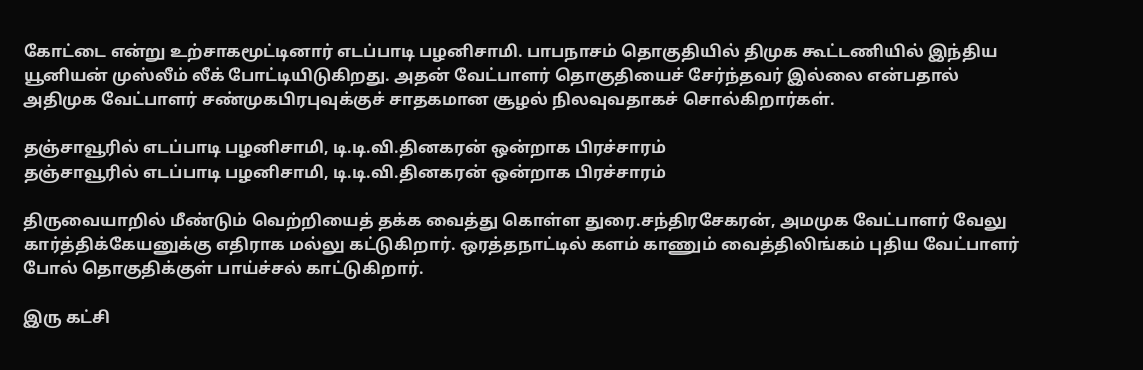கோட்டை என்று உற்சாகமூட்டினார் எடப்பாடி பழனிசாமி. பாபநாசம் தொகுதியில் திமுக கூட்டணியில் இந்திய யூனியன் முஸ்லீம் லீக் போட்டியிடுகிறது. அதன் வேட்பாளர் தொகுதியைச் சேர்ந்தவர் இல்லை என்பதால் அதிமுக வேட்பாளர் சண்முகபிரபுவுக்குச் சாதகமான சூழல் நிலவுவதாகச் சொல்கிறார்கள்.

தஞ்சாவூரில் எடப்பாடி பழனிசாமி, டி.டி.வி.தினகரன் ஒன்றாக பிரச்சாரம்
தஞ்சாவூரில் எடப்பாடி பழனிசாமி, டி.டி.வி.தினகரன் ஒன்றாக பிரச்சாரம்

திருவையாறில் மீண்டும் வெற்றியைத் தக்க வைத்து கொள்ள துரை.சந்திரசேகரன், அமமுக வேட்பாளர் வேலு கார்த்திக்கேயனுக்கு எதிராக மல்லு கட்டுகிறார். ஒரத்தநாட்டில் களம் காணும் வைத்திலிங்கம் புதிய வேட்பாளர் போல் தொகுதிக்குள் பாய்ச்சல் காட்டுகிறார்.

இரு கட்சி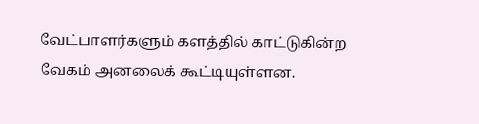வேட்பாளர்களும் களத்தில் காட்டுகின்ற வேகம் அனலைக் கூட்டியுள்ளன.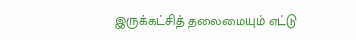இருக்கட்சித் தலைமையும் எட்டு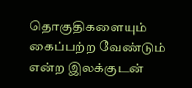தொகுதிகளையும் கைப்பற்ற வேண்டும் என்ற இலக்குடன்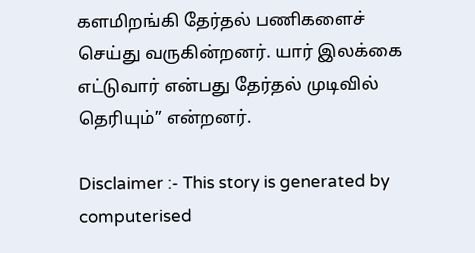களமிறங்கி தேர்தல் பணிகளைச் செய்து வருகின்றனர். யார் இலக்கை எட்டுவார் என்பது தேர்தல் முடிவில் தெரியும்” என்றனர்.

Disclaimer :- This story is generated by computerised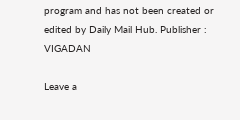program and has not been created or edited by Daily Mail Hub. Publisher : VIGADAN

Leave a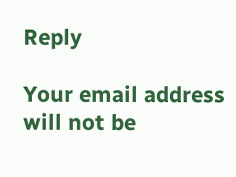Reply

Your email address will not be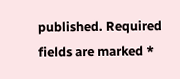published. Required fields are marked *